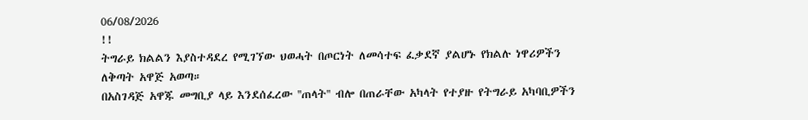06/08/2026
!!
ትግራይ ክልልን እያስተዳደረ የሚገኘው ህወሓት በጦርነት ለመሳተፍ ፈቃደኛ ያልሆኑ የክልሉ ነዋሪዎችን ለቅጣት አዋጅ አወጣ።
በአስገዳጅ አዋጁ መግቢያ ላይ እንደሰፈረው ''ጠላት'' ብሎ በጠራቸው አካላት የተያዙ የትግራይ አካባቢዎችን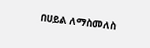በሀይል ለማስመለስ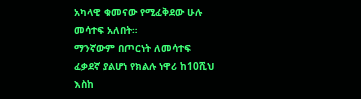አካላዊ ቁመናው የሚፈቅደው ሁሉ መሳተፍ አለበት።
ማንኛውም በጦርነት ለመሳተፍ ፈቃደኛ ያልሆነ የክልሉ ነዋሪ ከ10ሺህ እስከ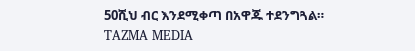50ሺህ ብር እንደሚቀጣ በአዋጁ ተደንግጓል።
TAZMA MEDIA